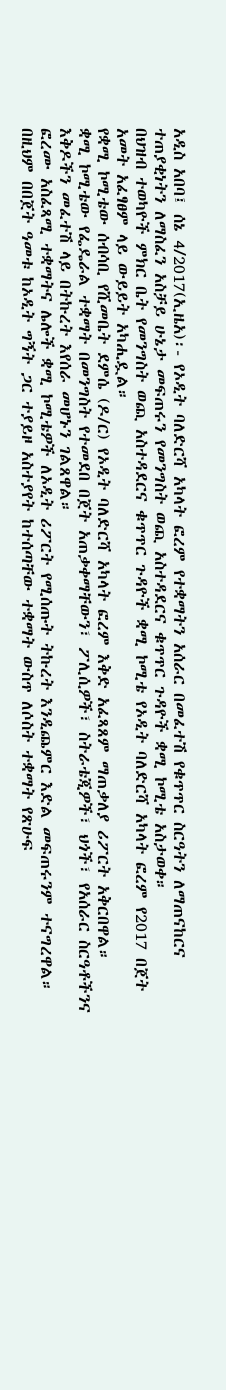አዲስ አበባ፤ ሰኔ 4/2017(ኢዜአ)፡- የኦዲት ባለድርሻ አካላት ፎረም የተቋማትን አሰራር በመፈተሽ የቁጥጥር ስርዓትን ለማጠናከርና ተጠያቂነትን ለማስፈን አስቻይ ሁኔታ መፍጠሩን የመንግስት ወጪ አስተዳደርና ቁጥጥር ጉዳዮች ቋሚ ኮሚቴ አስታወቀ።
በህዝብ ተወካዮች ምክር ቤት የመንግስት ወጪ አስተዳደርና ቁጥጥር ጉዳዮች ቋሚ ኮሚቴ የኦዲት ባለድርሻ አካላት ፎረም የ2017 በጀት አመት አፈፃፀም ላይ ውይይት አካሒዷል።
የቋሚ ኮሚቴው ሰብሳቢ የሺመቤት ደምሴ (ዶ/ር) የኦዲት ባለድርሻ አካላት ፎረም እቅድ አፈጻጸም ማጠቃለያ ሪፖርት አቅርበዋል።
ቋሚ ኮሚቴው የፌዴራል ተቋማት በመንግስት የተመደበ በጀት አጠቃቀማቸውን፣ ፖሊሲዎች፣ ስትራቴጂዎች፣ ህጎች፣ የአሰራር ስርዓቶችንና እቅዶችን መፈተሽ ላይ በትኩረት እየሰራ መሆኑን ገልጸዋል።
ፎረሙ አስፈጻሚ ተቋማትና ሌሎች ቋሚ ኮሚቴዎች ለኦዲት ሪፖርት የሚሰጡት ትኩረት እንዲጨምር እድል መፍጠሩንም ተናግረዋል።
በዚህም በበጀት ዓመቱ ከኦዲት ግኝት ጋር ተያይዞ አስተያየት ከተሰጣቸው ተቋማት ውስጥ ለሶስት ተቋማት የጽሁፍ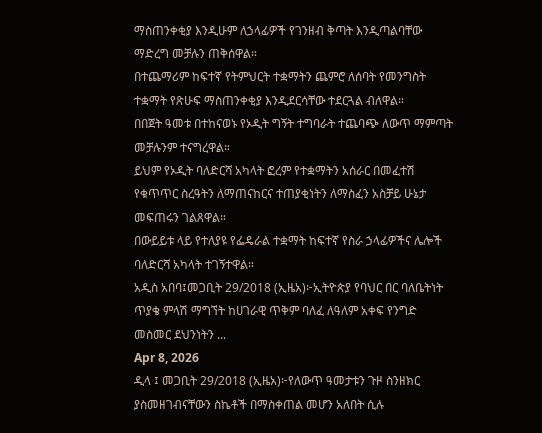ማስጠንቀቂያ እንዲሁም ለኃላፊዎች የገንዘብ ቅጣት እንዲጣልባቸው ማድረግ መቻሉን ጠቅሰዋል።
በተጨማሪም ከፍተኛ የትምህርት ተቋማትን ጨምሮ ለሰባት የመንግስት ተቋማት የጽሁፍ ማስጠንቀቂያ እንዲደርሳቸው ተደርጓል ብለዋል።
በበጀት ዓመቱ በተከናወኑ የኦዲት ግኝት ተግባራት ተጨባጭ ለውጥ ማምጣት መቻሉንም ተናግረዋል።
ይህም የኦዲት ባለድርሻ አካላት ፎረም የተቋማትን አሰራር በመፈተሽ የቁጥጥር ስረዓትን ለማጠናከርና ተጠያቂነትን ለማስፈን አስቻይ ሁኔታ መፍጠሩን ገልጸዋል።
በውይይቱ ላይ የተለያዩ የፌዴራል ተቋማት ከፍተኛ የስራ ኃላፊዎችና ሌሎች ባለድርሻ አካላት ተገኝተዋል።
አዲስ አበባ፤መጋቢት 29/2018 (ኢዜአ)፦ኢትዮጵያ የባህር በር ባለቤትነት ጥያቄ ምላሽ ማግኘት ከሀገራዊ ጥቅም ባለፈ ለዓለም አቀፍ የንግድ መስመር ደህንነትን ...
Apr 8, 2026
ዲላ ፤ መጋቢት 29/2018 (ኢዜአ)፦የለውጥ ዓመታቱን ጉዞ ስንዘክር ያስመዘገብናቸውን ስኬቶች በማስቀጠል መሆን አለበት ሲሉ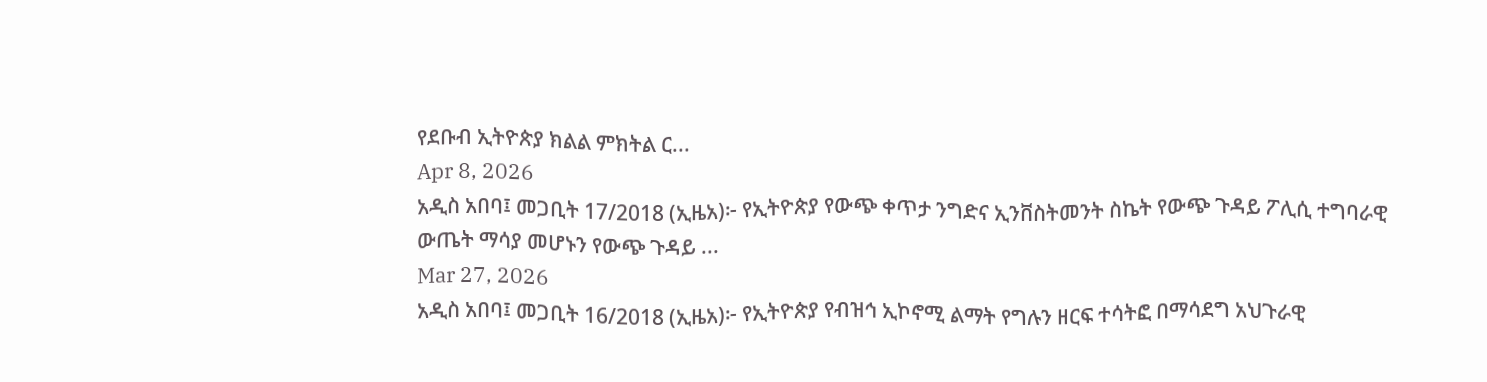የደቡብ ኢትዮጵያ ክልል ምክትል ር...
Apr 8, 2026
አዲስ አበባ፤ መጋቢት 17/2018 (ኢዜአ)፦ የኢትዮጵያ የውጭ ቀጥታ ንግድና ኢንቨስትመንት ስኬት የውጭ ጉዳይ ፖሊሲ ተግባራዊ ውጤት ማሳያ መሆኑን የውጭ ጉዳይ ...
Mar 27, 2026
አዲስ አበባ፤ መጋቢት 16/2018 (ኢዜአ)፦ የኢትዮጵያ የብዝኅ ኢኮኖሚ ልማት የግሉን ዘርፍ ተሳትፎ በማሳደግ አህጉራዊ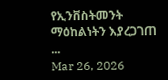የኢንቨስትመንት ማዕከልነትን እያረጋገጠ ...
Mar 26, 2026